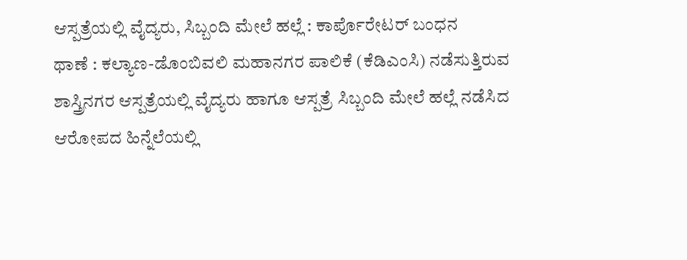ಆಸ್ಪತ್ರೆಯಲ್ಲಿ ವೈದ್ಯರು, ಸಿಬ್ಬಂದಿ ಮೇಲೆ ಹಲ್ಲೆ : ಕಾರ್ಪೊರೇಟರ್ ಬಂಧನ
ಥಾಣೆ : ಕಲ್ಯಾಣ-ಡೊಂಬಿವಲಿ ಮಹಾನಗರ ಪಾಲಿಕೆ (ಕೆಡಿಎಂಸಿ) ನಡೆಸುತ್ತಿರುವ ಶಾಸ್ತ್ರಿನಗರ ಆಸ್ಪತ್ರೆಯಲ್ಲಿ ವೈದ್ಯರು ಹಾಗೂ ಆಸ್ಪತ್ರೆ ಸಿಬ್ಬಂದಿ ಮೇಲೆ ಹಲ್ಲೆ ನಡೆಸಿದ ಆರೋಪದ ಹಿನ್ನೆಲೆಯಲ್ಲಿ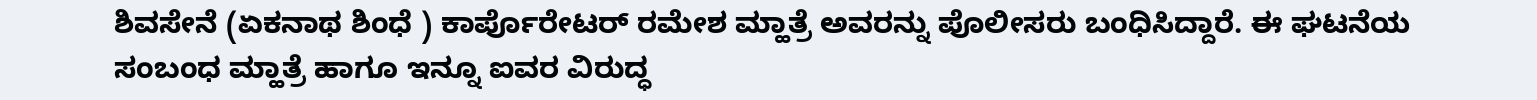ಶಿವಸೇನೆ (ಏಕನಾಥ ಶಿಂಧೆ ) ಕಾರ್ಪೊರೇಟರ್ ರಮೇಶ ಮ್ಹಾತ್ರೆ ಅವರನ್ನು ಪೊಲೀಸರು ಬಂಧಿಸಿದ್ದಾರೆ. ಈ ಘಟನೆಯ ಸಂಬಂಧ ಮ್ಹಾತ್ರೆ ಹಾಗೂ ಇನ್ನೂ ಐವರ ವಿರುದ್ಧ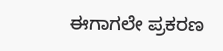ಈಗಾಗಲೇ ಪ್ರಕರಣ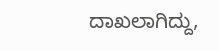ದಾಖಲಾಗಿದ್ದು,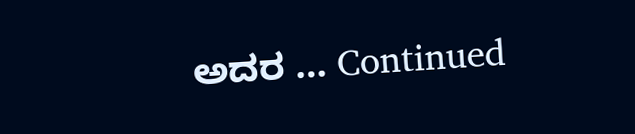ಅದರ … Continued